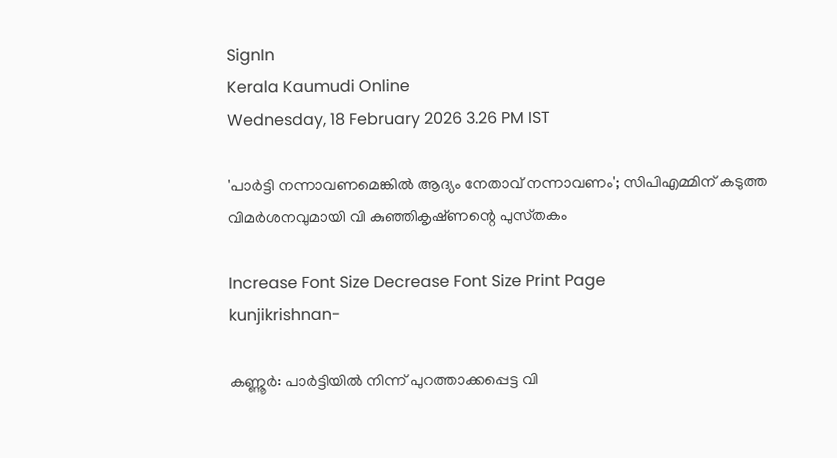SignIn
Kerala Kaumudi Online
Wednesday, 18 February 2026 3.26 PM IST

'പാർട്ടി നന്നാവണമെങ്കിൽ ആദ്യം നേതാവ് നന്നാവണം'; സിപിഎമ്മിന് കടുത്ത വിമർശനവുമായി വി കുഞ്ഞികൃഷ്‌ണന്റെ പുസ്‌തകം

Increase Font Size Decrease Font Size Print Page
kunjikrishnan-

കണ്ണൂർ: പാർട്ടിയിൽ നിന്ന് പുറത്താക്കപ്പെട്ട വി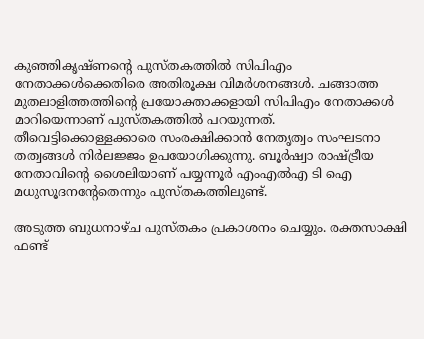കുഞ്ഞികൃഷ്‌ണന്റെ പുസ്‌തകത്തിൽ സിപിഎം നേതാക്കൾക്കെതിരെ അതിരൂക്ഷ വിമർശനങ്ങൾ. ചങ്ങാത്ത മുതലാളിത്തത്തിന്റെ പ്രയോക്താക്കളായി സിപിഎം നേതാക്കൾ മാറിയെന്നാണ് പുസ്‌തകത്തിൽ പറയുന്നത്. തീവെട്ടിക്കൊള്ളക്കാരെ സംരക്ഷിക്കാൻ നേതൃത്വം സംഘടനാ തത്വങ്ങൾ നിർലജ്ജം ഉപയോഗിക്കുന്നു. ബൂർഷ്വാ രാഷ്‌‌ട്രീയ നേതാവിന്റെ ശൈലിയാണ് പയ്യന്നൂർ എംഎൽഎ ടി ഐ മധുസൂദനന്റേതെന്നും പുസ്‌തകത്തിലുണ്ട്.

അടുത്ത ബുധനാഴ്‌ച പുസ്‌തകം പ്രകാശനം ചെയ്യും. രക്തസാക്ഷി ഫണ്ട്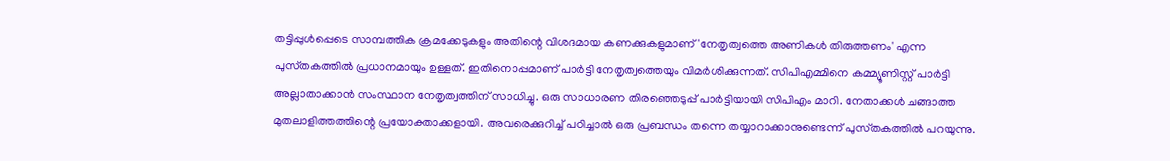തട്ടിപ്പുൾപ്പെടെ സാമ്പത്തിക ക്രമക്കേടുകളും അതിന്റെ വിശദമായ കണക്കുകളുമാണ് 'നേതൃത്വത്തെ അണികൾ തിരുത്തണം' എന്ന പുസ്‌തകത്തിൽ പ്രധാനമായും ഉള്ളത്. ഇതിനൊപ്പമാണ് പാർട്ടി നേതൃത്വത്തെയും വിമർശിക്കുന്നത്. സിപിഎമ്മിനെ കമ്മ്യൂണിസ്റ്റ് പാർട്ടി അല്ലാതാക്കാൻ സംസ്ഥാന നേതൃത്വത്തിന് സാധിച്ചു. ഒരു സാധാരണ തിരഞ്ഞെടുപ്പ് പാർട്ടിയായി സിപിഎം മാറി. നേതാക്കൾ ചങ്ങാത്ത മുതലാളിത്തത്തിന്റെ പ്രയോക്താക്കളായി. അവരെക്കുറിച്ച് പഠിച്ചാൽ ഒരു പ്രബന്ധം തന്നെ തയ്യാറാക്കാനുണ്ടെന്ന് പുസ്‌തകത്തിൽ പറയുന്നു.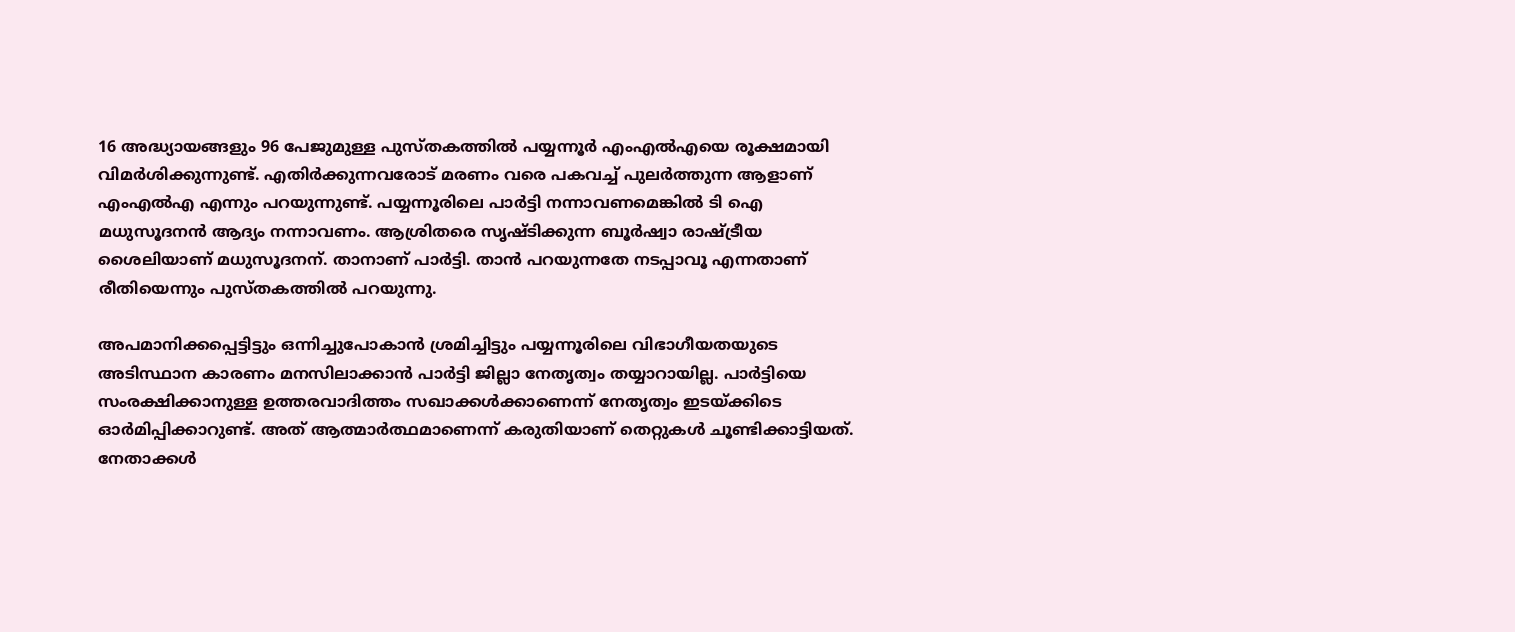16 അദ്ധ്യായങ്ങളും 96 പേജുമുള്ള പുസ്‌തകത്തിൽ പയ്യന്നൂർ എംഎൽഎയെ രൂക്ഷമായി വിമർശിക്കുന്നുണ്ട്. എതിർക്കുന്നവരോട് മരണം വരെ പകവച്ച് പുലർത്തുന്ന ആളാണ് എംഎൽഎ എന്നും പറയുന്നുണ്ട്. പയ്യന്നൂരിലെ പാർട്ടി നന്നാവണമെങ്കിൽ ടി ഐ മധുസൂദനൻ ആദ്യം നന്നാവണം. ആശ്രിതരെ സൃഷ്‌ടിക്കുന്ന ബൂർഷ്വാ രാഷ്‌ട്രീയ ശൈലിയാണ് മധുസൂദനന്. താനാണ് പാർട്ടി. താൻ പറയുന്നതേ നടപ്പാവൂ എന്നതാണ് രീതിയെന്നും പുസ്‌തകത്തിൽ പറയുന്നു.

അപമാനിക്കപ്പെട്ടിട്ടും ഒന്നിച്ചുപോകാൻ ശ്രമിച്ചിട്ടും പയ്യന്നൂരിലെ വിഭാഗീയതയുടെ അടിസ്ഥാന കാരണം മനസിലാക്കാൻ പാർട്ടി ജില്ലാ നേതൃത്വം തയ്യാറായില്ല. പാർട്ടിയെ സംരക്ഷിക്കാനുള്ള ഉത്തരവാദിത്തം സഖാക്കൾക്കാണെന്ന് നേതൃത്വം ഇടയ്‌ക്കിടെ ഓർമിപ്പിക്കാറുണ്ട്. അത് ആത്മാർത്ഥമാണെന്ന് കരുതിയാണ് തെറ്റുകൾ ചൂണ്ടിക്കാട്ടിയത്. നേതാക്കൾ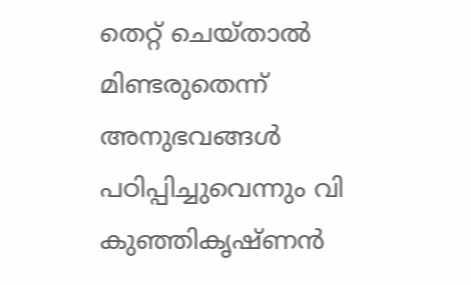തെറ്റ് ചെയ്‌താൽ മിണ്ടരുതെന്ന് അനുഭവങ്ങൾ പഠിപ്പിച്ചുവെന്നും വി കുഞ്ഞികൃഷ്‌ണൻ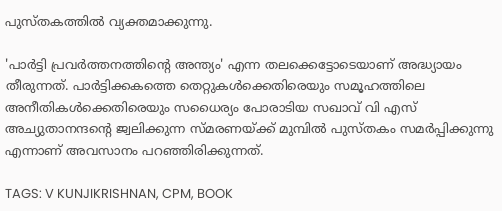പുസ്‌തകത്തിൽ വ്യക്തമാക്കുന്നു.

'പാർട്ടി പ്രവർത്തനത്തിന്റെ അന്ത്യം' എന്ന തലക്കെട്ടോടെയാണ് അദ്ധ്യായം തീരുന്നത്. പാർട്ടിക്കകത്തെ തെറ്റുകൾക്കെതിരെയും സമൂഹത്തിലെ അനീതികൾക്കെതിരെയും സധൈര്യം പോരാടിയ സഖാവ് വി എസ് അച്യുതാനന്ദന്റെ ജ്വലിക്കുന്ന സ്മരണയ്ക്ക് മുമ്പിൽ പുസ്തകം സമർപ്പിക്കുന്നു എന്നാണ് അവസാനം പറഞ്ഞിരിക്കുന്നത്.

TAGS: V KUNJIKRISHNAN, CPM, BOOK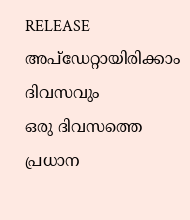RELEASE
അപ്ഡേറ്റായിരിക്കാം ദിവസവും
ഒരു ദിവസത്തെ പ്രധാന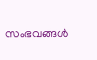സംഭവങ്ങൾ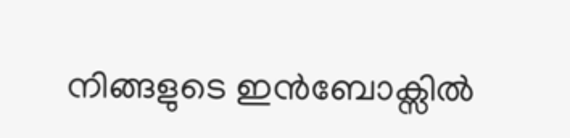നിങ്ങളുടെ ഇൻബോക്സിൽ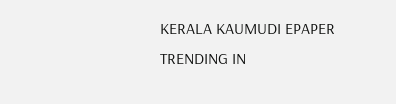KERALA KAUMUDI EPAPER
TRENDING IN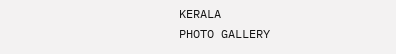KERALA
PHOTO GALLERY